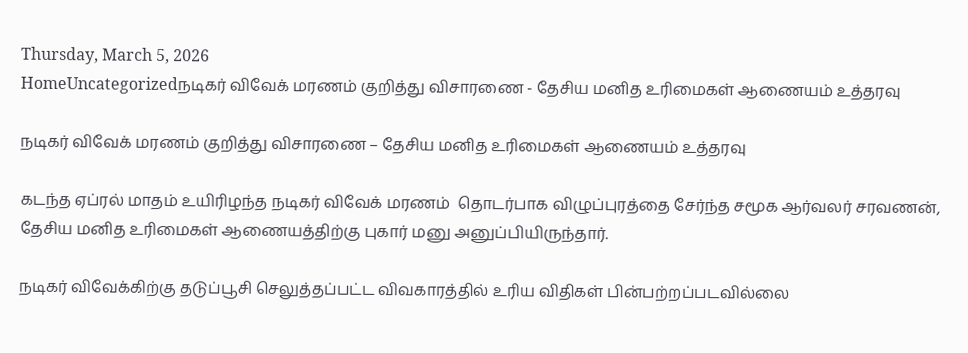Thursday, March 5, 2026
HomeUncategorizedநடிகர் விவேக் மரணம் குறித்து விசாரணை - தேசிய மனித உரிமைகள் ஆணையம் உத்தரவு

நடிகர் விவேக் மரணம் குறித்து விசாரணை – தேசிய மனித உரிமைகள் ஆணையம் உத்தரவு

கடந்த ஏப்ரல் மாதம் உயிரிழந்த நடிகர் விவேக் மரணம்  தொடர்பாக விழுப்புரத்தை சேர்ந்த சமூக ஆர்வலர் சரவணன், தேசிய மனித உரிமைகள் ஆணையத்திற்கு புகார் மனு அனுப்பியிருந்தார்.

நடிகர் விவேக்கிற்கு தடுப்பூசி செலுத்தப்பட்ட விவகாரத்தில் உரிய விதிகள் பின்பற்றப்படவில்லை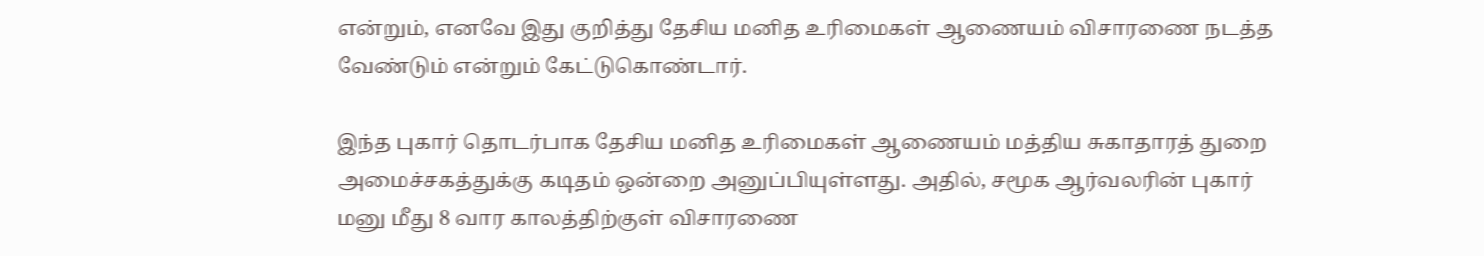என்றும், எனவே இது குறித்து தேசிய மனித உரிமைகள் ஆணையம் விசாரணை நடத்த வேண்டும் என்றும் கேட்டுகொண்டார்.

இந்த புகார் தொடர்பாக தேசிய மனித உரிமைகள் ஆணையம் மத்திய சுகாதாரத் துறை அமைச்சகத்துக்கு கடிதம் ஒன்றை அனுப்பியுள்ளது. அதில், சமூக ஆர்வலரின் புகார் மனு மீது 8 வார காலத்திற்குள் விசாரணை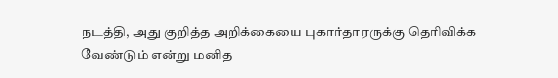நடத்தி, அது குறித்த அறிக்கையை புகார்தாரருக்கு தெரிவிக்க வேண்டும் என்று மனித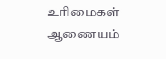உரிமைகள் ஆணையம்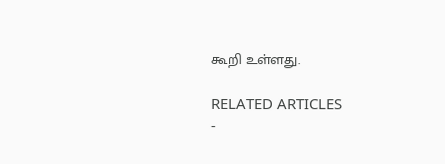கூறி உள்ளது.

RELATED ARTICLES
-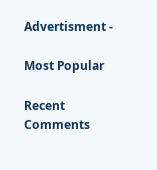Advertisment -

Most Popular

Recent Comments